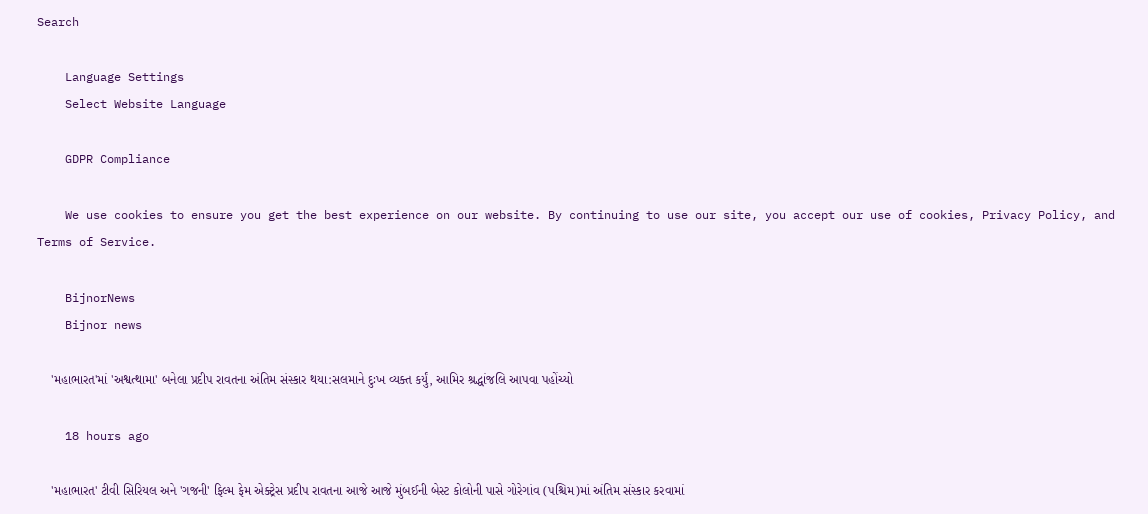Search

    Language Settings
    Select Website Language

    GDPR Compliance

    We use cookies to ensure you get the best experience on our website. By continuing to use our site, you accept our use of cookies, Privacy Policy, and Terms of Service.

    BijnorNews
    Bijnor news

    'મહાભારત'માં 'અશ્વત્થામા' બનેલા પ્રદીપ રાવતના અંતિમ સંસ્કાર થયા:સલમાને દુઃખ વ્યક્ત કર્યું, આમિર શ્રદ્ધાંજલિ આપવા પહોંચ્યો

    18 hours ago

    'મહાભારત' ટીવી સિરિયલ અને 'ગજની' ફિલ્મ ફેમ એક્ટ્રેસ પ્રદીપ રાવતના આજે આજે મુંબઈની બેસ્ટ કોલોની પાસે ગોરેગાંવ (પશ્ચિમ)માં અંતિમ સંસ્કાર કરવામાં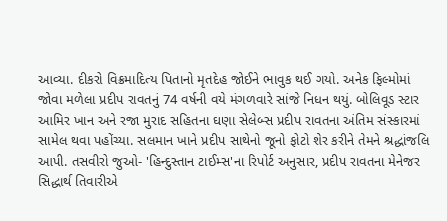આવ્યા. દીકરો વિક્રમાદિત્ય પિતાનો મૃતદેહ જોઈને ભાવુક થઈ ગયો. અનેક ફિલ્મોમાં જોવા મળેલા પ્રદીપ રાવતનું 74 વર્ષની વયે મંગળવારે સાંજે નિધન થયું. બોલિવૂડ સ્ટાર આમિર ખાન અને રજા મુરાદ સહિતના ઘણા સેલેબ્સ પ્રદીપ રાવતના અંતિમ સંસ્કારમાં સામેલ થવા પહોંચ્યા. સલમાન ખાને પ્રદીપ સાથેનો જૂનો ફોટો શેર કરીને તેમને શ્રદ્ધાંજલિ આપી. તસવીરો જુઓ- 'હિન્દુસ્તાન ટાઈમ્સ'ના રિપોર્ટ અનુસાર, પ્રદીપ રાવતના મેનેજર સિદ્ધાર્થ તિવારીએ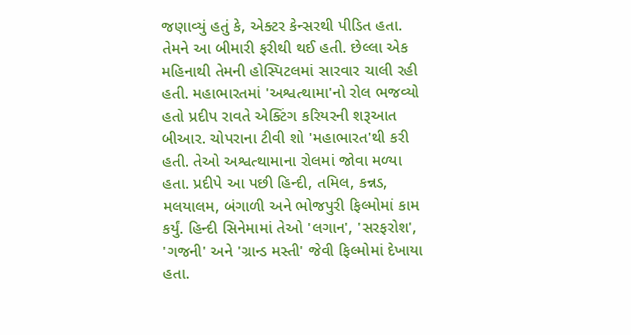જણાવ્યું હતું કે, એક્ટર કેન્સરથી પીડિત હતા. તેમને આ બીમારી ફરીથી થઈ હતી. છેલ્લા એક મહિનાથી તેમની હોસ્પિટલમાં સારવાર ચાલી રહી હતી. મહાભારતમાં 'અશ્વત્થામા'નો રોલ ભજવ્યો હતો પ્રદીપ રાવતે એક્ટિંગ કરિયરની શરૂઆત બીઆર. ચોપરાના ટીવી શો 'મહાભારત'થી કરી હતી. તેઓ અશ્વત્થામાના રોલમાં જોવા મળ્યા હતા. પ્રદીપે આ પછી હિન્દી, તમિલ, કન્નડ, મલયાલમ, બંગાળી અને ભોજપુરી ફિલ્મોમાં કામ કર્યું. હિન્દી સિનેમામાં તેઓ 'લગાન', 'સરફરોશ', 'ગજની' અને 'ગ્રાન્ડ મસ્તી' જેવી ફિલ્મોમાં દેખાયા હતા.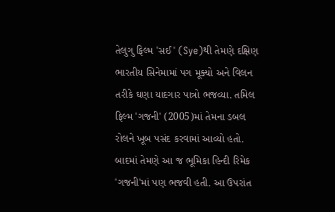તેલુગુ ફિલ્મ 'સઈ' (Sye)થી તેમણે દક્ષિણ ભારતીય સિનેમામાં પગ મૂક્યો અને વિલન તરીકે ઘણા યાદગાર પાત્રો ભજવ્યા. તમિલ ફિલ્મ 'ગજની' (2005)માં તેમના ડબલ રોલને ખૂબ પસંદ કરવામાં આવ્યો હતો. બાદમાં તેમણે આ જ ભૂમિકા હિન્દી રિમેક 'ગજની'માં પણ ભજવી હતી. આ ઉપરાંત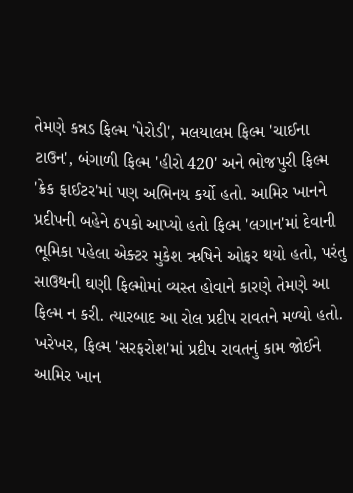તેમણે કન્નડ ફિલ્મ 'પેરોડી', મલયાલમ ફિલ્મ 'ચાઈના ટાઉન', બંગાળી ફિલ્મ 'હીરો 420' અને ભોજપુરી ફિલ્મ 'ક્રેક ફાઈટર'માં પણ અભિનય કર્યો હતો. આમિર ખાનને પ્રદીપની બહેને ઠપકો આપ્યો હતો ફિલ્મ 'લગાન'માં દેવાની ભૂમિકા પહેલા એક્ટર મુકેશ ઋષિને ઓફર થયો હતો, પરંતુ સાઉથની ઘણી ફિલ્મોમાં વ્યસ્ત હોવાને કારણે તેમણે આ ફિલ્મ ન કરી. ત્યારબાદ આ રોલ પ્રદીપ રાવતને મળ્યો હતો. ખરેખર, ફિલ્મ 'સરફરોશ'માં પ્રદીપ રાવતનું કામ જોઈને આમિર ખાન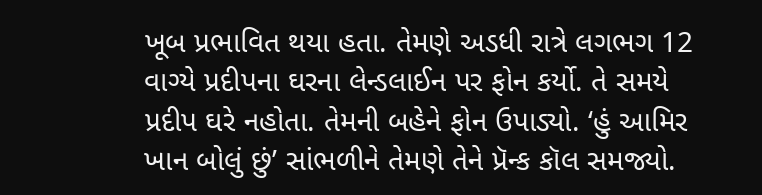ખૂબ પ્રભાવિત થયા હતા. તેમણે અડધી રાત્રે લગભગ 12 વાગ્યે પ્રદીપના ઘરના લેન્ડલાઈન પર ફોન કર્યો. તે સમયે પ્રદીપ ઘરે નહોતા. તેમની બહેને ફોન ઉપાડ્યો. ‘હું આમિર ખાન બોલું છું’ સાંભળીને તેમણે તેને પ્રૅન્ક કૉલ સમજ્યો.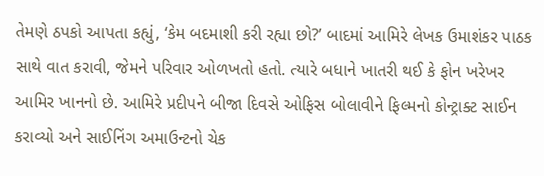તેમણે ઠપકો આપતા કહ્યું, ‘કેમ બદમાશી કરી રહ્યા છો?’ બાદમાં આમિરે લેખક ઉમાશંકર પાઠક સાથે વાત કરાવી, જેમને પરિવાર ઓળખતો હતો. ત્યારે બધાને ખાતરી થઈ કે ફોન ખરેખર આમિર ખાનનો છે. આમિરે પ્રદીપને બીજા દિવસે ઓફિસ બોલાવીને ફિલ્મનો કોન્ટ્રાક્ટ સાઈન કરાવ્યો અને સાઈનિંગ અમાઉન્ટનો ચેક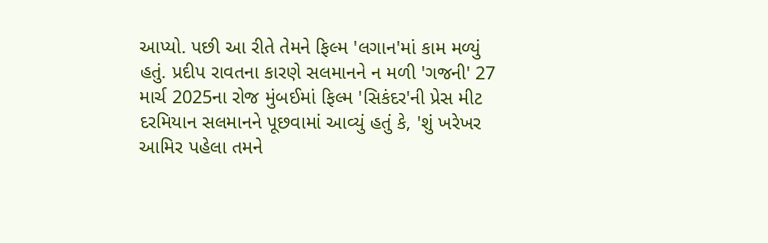આપ્યો. પછી આ રીતે તેમને ફિલ્મ 'લગાન'માં કામ મળ્યું હતું. પ્રદીપ રાવતના કારણે સલમાનને ન મળી 'ગજની' 27 માર્ચ 2025ના રોજ મુંબઈમાં ફિલ્મ 'સિકંદર'ની પ્રેસ મીટ દરમિયાન સલમાનને પૂછવામાં આવ્યું હતું કે, 'શું ખરેખર આમિર પહેલા તમને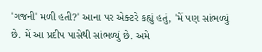'ગજની' મળી હતી?' આના પર એક્ટરે કહ્યું હતું, 'મેં પણ સાંભળ્યું છે. મેં આ પ્રદીપ પાસેથી સાંભળ્યું છે. અમે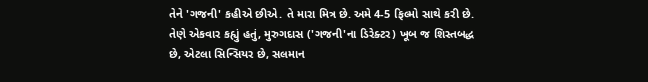તેને 'ગજની' કહીએ છીએ. તે મારા મિત્ર છે. અમે 4-5 ફિલ્મો સાથે કરી છે. તેણે એકવાર કહ્યું હતું, મુરુગદાસ ('ગજની'ના ડિરેક્ટર) ખૂબ જ શિસ્તબદ્ધ છે, એટલા સિન્સિયર છે, સલમાન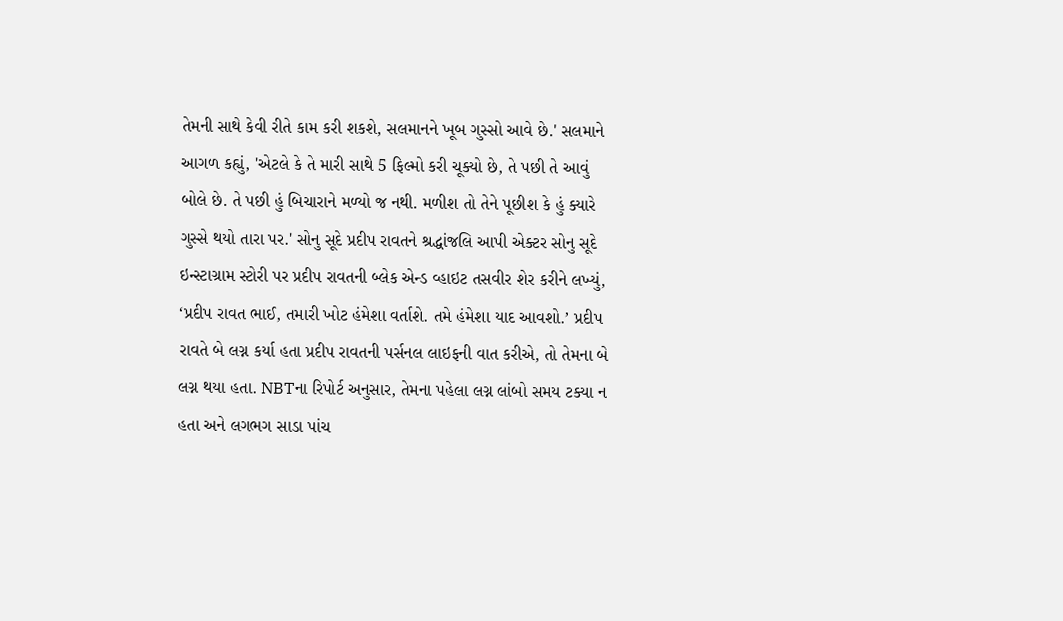તેમની સાથે કેવી રીતે કામ કરી શકશે, સલમાનને ખૂબ ગુસ્સો આવે છે.' સલમાને આગળ કહ્યું, 'એટલે કે તે મારી સાથે 5 ફિલ્મો કરી ચૂક્યો છે, તે પછી તે આવું બોલે છે. તે પછી હું બિચારાને મળ્યો જ નથી. મળીશ તો તેને પૂછીશ કે હું ક્યારે ગુસ્સે થયો તારા પર.' સોનુ સૂદે પ્રદીપ રાવતને શ્રદ્ધાંજલિ આપી એક્ટર સોનુ સૂદે ઇન્સ્ટાગ્રામ સ્ટોરી પર પ્રદીપ રાવતની બ્લેક એન્ડ વ્હાઇટ તસવીર શેર કરીને લખ્યું, ‘પ્રદીપ રાવત ભાઈ, તમારી ખોટ હંમેશા વર્તાશે. તમે હંમેશા યાદ આવશો.’ પ્રદીપ રાવતે બે લગ્ન કર્યા હતા પ્રદીપ રાવતની પર્સનલ લાઇફની વાત કરીએ, તો તેમના બે લગ્ન થયા હતા. NBTના રિપોર્ટ અનુસાર, તેમના પહેલા લગ્ન લાંબો સમય ટક્યા ન હતા અને લગભગ સાડા પાંચ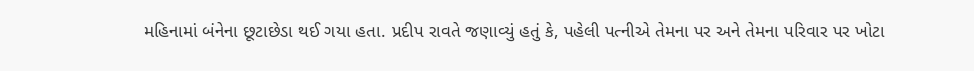મહિનામાં બંનેના છૂટાછેડા થઈ ગયા હતા. પ્રદીપ રાવતે જણાવ્યું હતું કે, પહેલી પત્નીએ તેમના પર અને તેમના પરિવાર પર ખોટા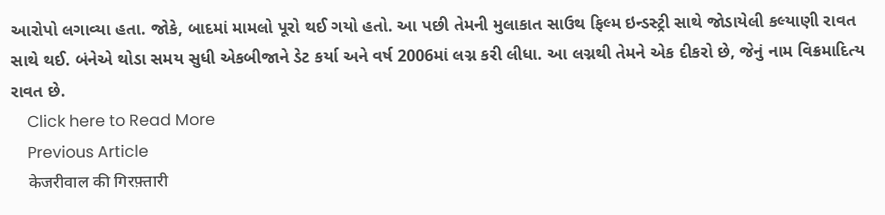આરોપો લગાવ્યા હતા. જોકે, બાદમાં મામલો પૂરો થઈ ગયો હતો. આ પછી તેમની મુલાકાત સાઉથ ફિલ્મ ઇન્ડસ્ટ્રી સાથે જોડાયેલી કલ્યાણી રાવત સાથે થઈ. બંનેએ થોડા સમય સુધી એકબીજાને ડેટ કર્યા અને વર્ષ 2006માં લગ્ન કરી લીધા. આ લગ્નથી તેમને એક દીકરો છે, જેનું નામ વિક્રમાદિત્ય રાવત છે.
    Click here to Read More
    Previous Article
    केजरीवाल की गिरफ़्तारी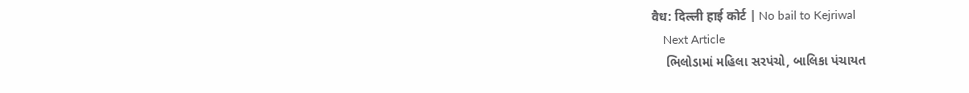वैध: दिल्ली हाई कोर्ट | No bail to Kejriwal
    Next Article
    ભિલોડામાં મહિલા સરપંચો, બાલિકા પંચાયત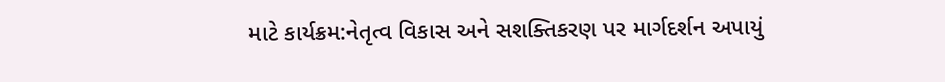માટે કાર્યક્રમ:નેતૃત્વ વિકાસ અને સશક્તિકરણ પર માર્ગદર્શન અપાયું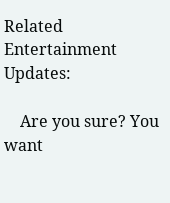Related Entertainment Updates:

    Are you sure? You want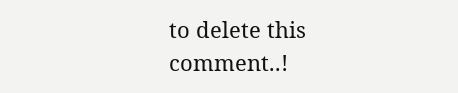to delete this comment..!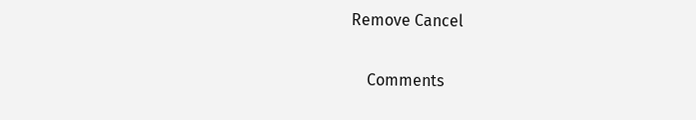Remove Cancel

    Comments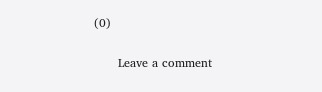(0)

      Leave a comment